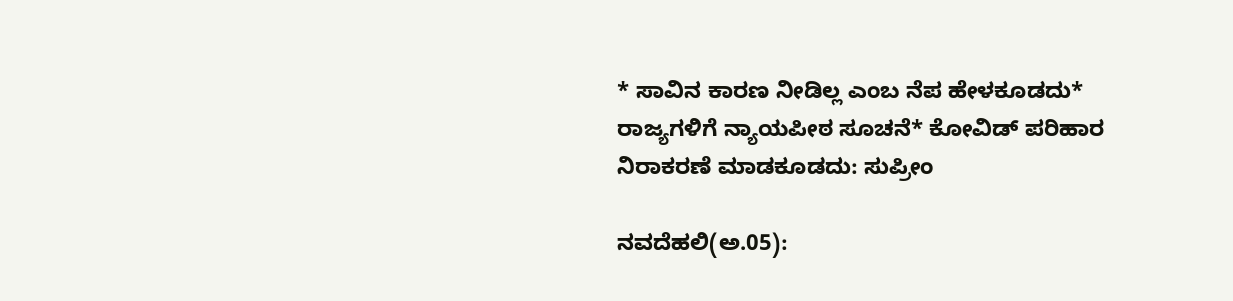* ಸಾವಿನ ಕಾರಣ ನೀಡಿಲ್ಲ ಎಂಬ ನೆಪ ಹೇಳಕೂಡದು* ರಾಜ್ಯಗಳಿಗೆ ನ್ಯಾಯಪೀಠ ಸೂಚನೆ* ಕೋವಿಡ್‌ ಪರಿಹಾರ ನಿರಾಕರಣೆ ಮಾಡಕೂಡದು: ಸುಪ್ರೀಂ

ನವದೆಹಲಿ(ಅ.05):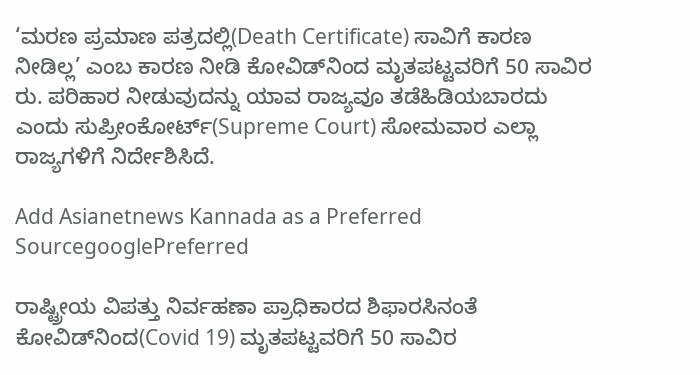‘ಮರಣ ಪ್ರಮಾಣ ಪತ್ರದಲ್ಲಿ(Death Certificate) ಸಾವಿಗೆ ಕಾರಣ ನೀಡಿಲ್ಲ’ ಎಂಬ ಕಾರಣ ನೀಡಿ ಕೋವಿಡ್‌ನಿಂದ ಮೃತಪಟ್ಟವರಿಗೆ 50 ಸಾವಿರ ರು. ಪರಿಹಾರ ನೀಡುವುದನ್ನು ಯಾವ ರಾಜ್ಯವೂ ತಡೆಹಿಡಿಯಬಾರದು ಎಂದು ಸುಪ್ರೀಂಕೋರ್ಟ್‌(Supreme Court) ಸೋಮವಾರ ಎಲ್ಲಾ ರಾಜ್ಯಗಳಿಗೆ ನಿರ್ದೇಶಿಸಿದೆ.

Add Asianetnews Kannada as a Preferred SourcegooglePreferred

ರಾಷ್ಟ್ರೀಯ ವಿಪತ್ತು ನಿರ್ವಹಣಾ ಪ್ರಾಧಿಕಾರದ ಶಿಫಾರಸಿನಂತೆ ಕೋವಿಡ್‌ನಿಂದ(Covid 19) ಮೃತಪಟ್ಟವರಿಗೆ 50 ಸಾವಿರ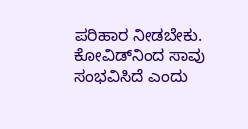ಪರಿಹಾರ ನೀಡಬೇಕು. ಕೋವಿಡ್‌ನಿಂದ ಸಾವು ಸಂಭವಿಸಿದೆ ಎಂದು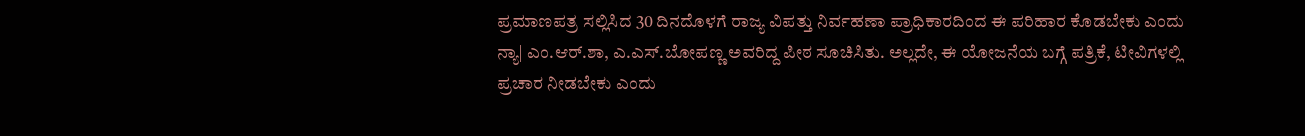ಪ್ರಮಾಣಪತ್ರ ಸಲ್ಲಿಸಿದ 30 ದಿನದೊಳಗೆ ರಾಜ್ಯ ವಿಪತ್ತು ನಿರ್ವಹಣಾ ಪ್ರಾಧಿಕಾರದಿಂದ ಈ ಪರಿಹಾರ ಕೊಡಬೇಕು ಎಂದು ನ್ಯಾ| ಎಂ.ಆರ್‌.ಶಾ, ಎ.ಎಸ್‌.ಬೋಪಣ್ಣ ಅವರಿದ್ದ ಪೀಠ ಸೂಚಿಸಿತು. ಅಲ್ಲದೇ, ಈ ಯೋಜನೆಯ ಬಗ್ಗೆ ಪತ್ರಿಕೆ, ಟೀವಿಗಳಲ್ಲಿ ಪ್ರಚಾರ ನೀಡಬೇಕು ಎಂದು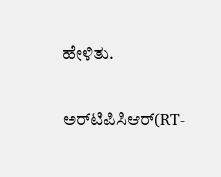ಹೇಳಿತು.

ಅರ್‌ಟಿಪಿಸಿಆರ್‌(RT-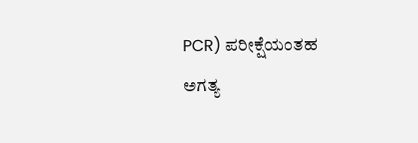PCR) ಪರೀಕ್ಷೆಯಂತಹ ಅಗತ್ಯ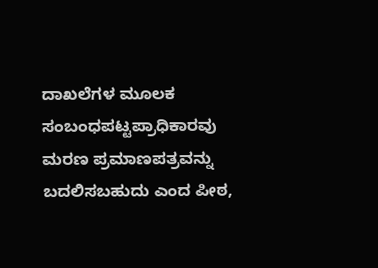ದಾಖಲೆಗಳ ಮೂಲಕ ಸಂಬಂಧಪಟ್ಟಪ್ರಾಧಿಕಾರವು ಮರಣ ಪ್ರಮಾಣಪತ್ರವನ್ನು ಬದಲಿಸಬಹುದು ಎಂದ ಪೀಠ,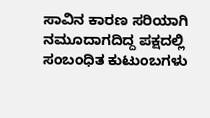ಸಾವಿನ ಕಾರಣ ಸರಿಯಾಗಿ ನಮೂದಾಗದಿದ್ದ ಪಕ್ಷದಲ್ಲಿ ಸಂಬಂಧಿತ ಕುಟುಂಬಗಳು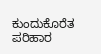ಕುಂದುಕೊರೆತ ಪರಿಹಾರ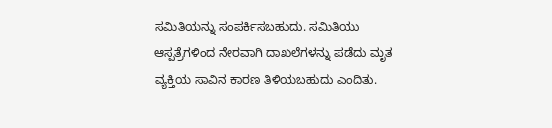ಸಮಿತಿಯನ್ನು ಸಂಪರ್ಕಿಸಬಹುದು. ಸಮಿತಿಯು ಆಸ್ಪತ್ರೆಗಳಿಂದ ನೇರವಾಗಿ ದಾಖಲೆಗಳನ್ನು ಪಡೆದು ಮೃತ ವ್ಯಕ್ತಿಯ ಸಾವಿನ ಕಾರಣ ತಿಳಿಯಬಹುದು ಎಂದಿತು.